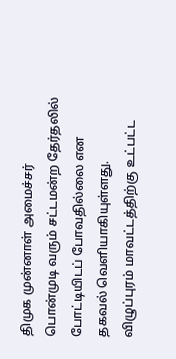திமுக முன்னாள் அமைச்சர் பொன்முடி வரும் சட்டமன்ற தேர்தலில் போட்டியிடப் போவதில்லை என தகவல் வெளியாகியுள்ளது.
விழுப்புரம் மாவட்டத்திற்கு உட்பட்ட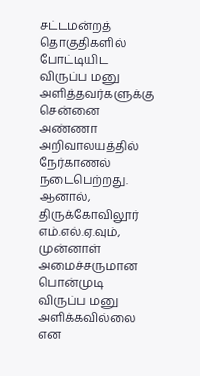சட்டமன்றத் தொகுதிகளில் போட்டியிட விருப்ப மனு அளித்தவர்களுக்கு சென்னை அண்ணா அறிவாலயத்தில் நேர்காணல் நடைபெற்றது. ஆனால், திருக்கோவிலூர் எம்.எல்.ஏ.வும், முன்னாள் அமைச்சருமான பொன்முடி விருப்ப மனு அளிக்கவில்லை என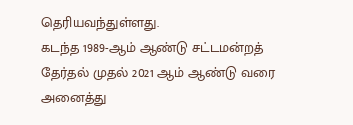தெரியவந்துள்ளது.
கடந்த 1989-ஆம் ஆண்டு சட்டமன்றத் தேர்தல் முதல் 2021 ஆம் ஆண்டு வரை அனைத்து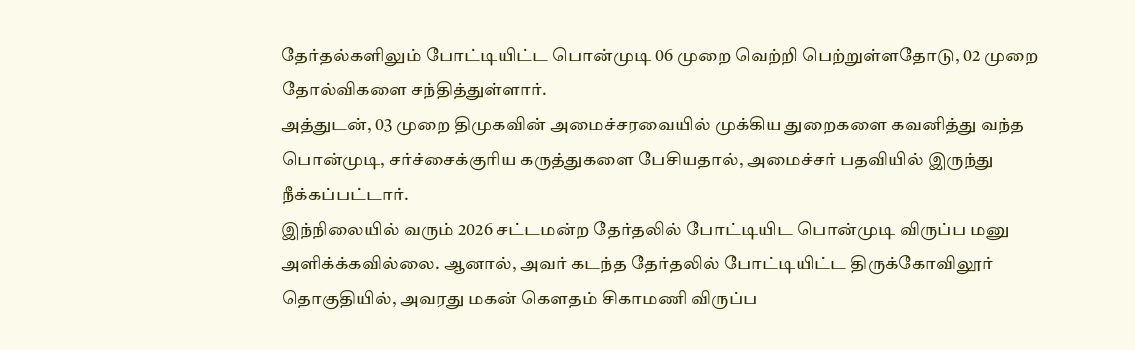தேர்தல்களிலும் போட்டியிட்ட பொன்முடி 06 முறை வெற்றி பெற்றுள்ளதோடு, 02 முறை தோல்விகளை சந்தித்துள்ளார்.
அத்துடன், 03 முறை திமுகவின் அமைச்சரவையில் முக்கிய துறைகளை கவனித்து வந்த பொன்முடி, சர்ச்சைக்குரிய கருத்துகளை பேசியதால், அமைச்சர் பதவியில் இருந்து நீக்கப்பட்டார்.
இந்நிலையில் வரும் 2026 சட்டமன்ற தேர்தலில் போட்டியிட பொன்முடி விருப்ப மனு அளிக்க்கவில்லை. ஆனால், அவர் கடந்த தேர்தலில் போட்டியிட்ட திருக்கோவிலூர் தொகுதியில், அவரது மகன் கௌதம் சிகாமணி விருப்ப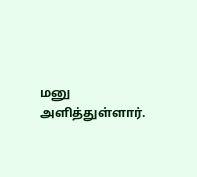மனு அளித்துள்ளார்.